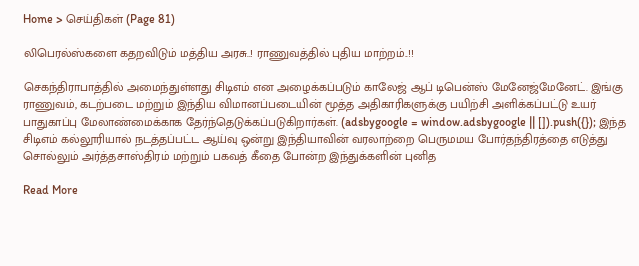Home > செய்திகள் (Page 81)

லிபெரல்ஸ்களை கதறவிடும் மத்திய அரசு..! ராணுவத்தில் புதிய மாற்றம்..!!

செகந்திராபாத்தில் அமைந்துள்ளது சிடிஎம் என அழைக்கப்படும் காலேஜ் ஆப் டிபென்ஸ் மேனேஜ்மேனேட். இங்கு ராணுவம், கடற்படை மற்றும் இந்திய விமானப்படையின் மூத்த அதிகாரிகளுக்கு பயிற்சி அளிக்கப்பட்டு உயர் பாதுகாப்பு மேலாண்மைக்காக தேர்ந்தெடுக்கப்படுகிறார்கள். (adsbygoogle = window.adsbygoogle || []).push({}); இந்த சிடிஎம் கல்லூரியால் நடத்தப்பட்ட ஆய்வு ஒன்று இந்தியாவின் வரலாற்றை பெருமமய போர்தந்திரத்தை எடுத்து சொல்லும் அர்த்தசாஸ்திரம் மற்றும் பகவத் கீதை போன்ற இந்துக்களின் புனித

Read More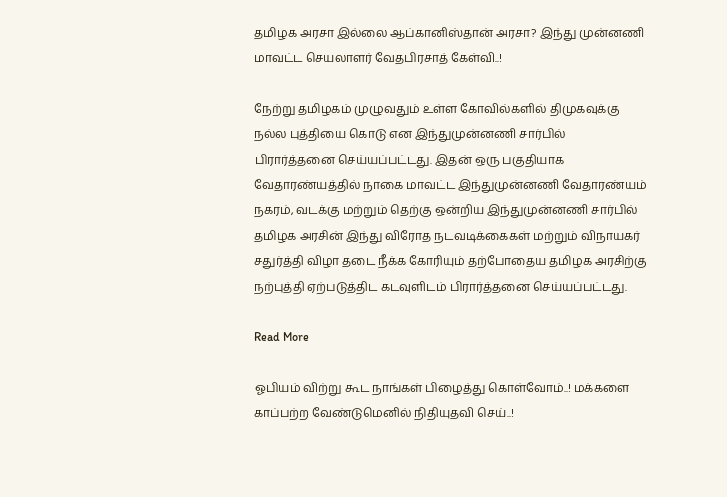தமிழக அரசா இல்லை ஆப்கானிஸ்தான் அரசா? இந்து முன்னணி மாவட்ட செயலாளர் வேதபிரசாத் கேள்வி..!

நேற்று தமிழகம் முழுவதும் உள்ள கோவில்களில் திமுகவுக்கு நல்ல புத்தியை கொடு என இந்துமுன்னணி சார்பில் பிரார்த்தனை செய்யப்பட்டது. இதன் ஒரு பகுதியாக வேதாரண்யத்தில் நாகை மாவட்ட இந்துமுன்னணி வேதாரண்யம் நகரம், வடக்கு மற்றும் தெற்கு ஒன்றிய இந்துமுன்னணி சார்பில் தமிழக அரசின் இந்து விரோத நடவடிக்கைகள் மற்றும் விநாயகர் சதுர்த்தி விழா தடை நீக்க கோரியும் தற்போதைய தமிழக அரசிற்கு நற்புத்தி ஏற்படுத்திட கடவுளிடம் பிரார்த்தனை செய்யப்பட்டது.

Read More

ஓபியம் விற்று கூட நாங்கள் பிழைத்து கொள்வோம்..! மக்களை காப்பற்ற வேண்டுமெனில் நிதியுதவி செய்..!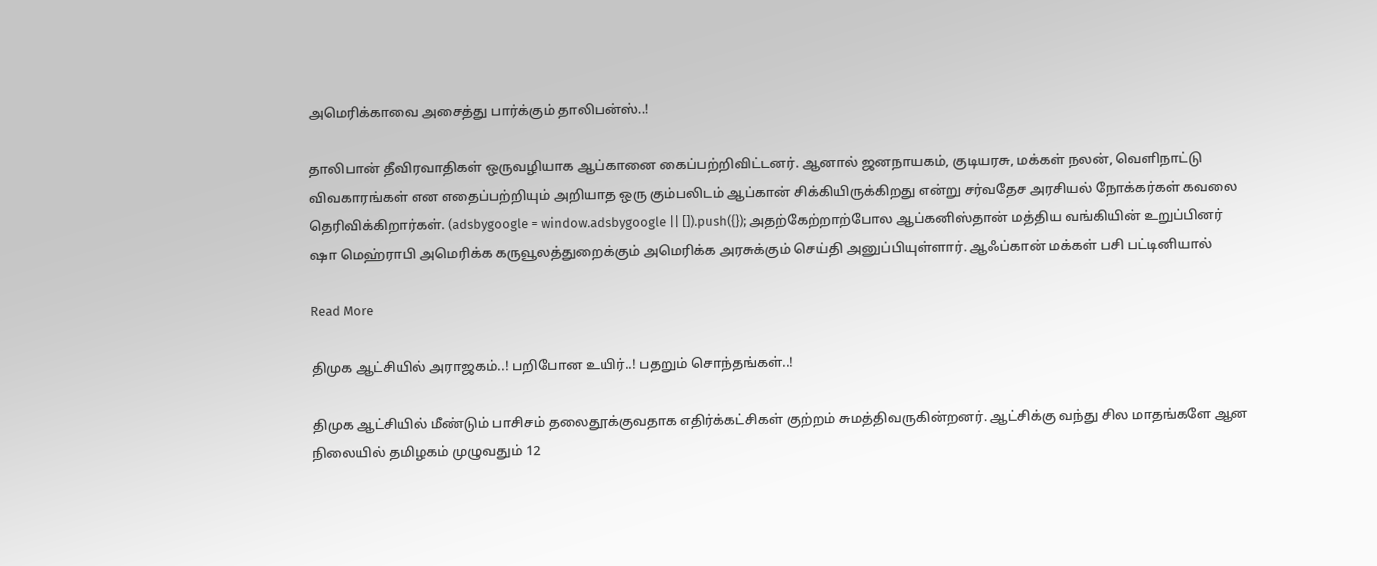அமெரிக்காவை அசைத்து பார்க்கும் தாலிபன்ஸ்..!

தாலிபான் தீவிரவாதிகள் ஒருவழியாக ஆப்கானை கைப்பற்றிவிட்டனர். ஆனால் ஜனநாயகம், குடியரசு, மக்கள் நலன், வெளிநாட்டு விவகாரங்கள் என எதைப்பற்றியும் அறியாத ஒரு கும்பலிடம் ஆப்கான் சிக்கியிருக்கிறது என்று சர்வதேச அரசியல் நோக்கர்கள் கவலை தெரிவிக்கிறார்கள். (adsbygoogle = window.adsbygoogle || []).push({}); அதற்கேற்றாற்போல ஆப்கனிஸ்தான் மத்திய வங்கியின் உறுப்பினர் ஷா மெஹ்ராபி அமெரிக்க கருவூலத்துறைக்கும் அமெரிக்க அரசுக்கும் செய்தி அனுப்பியுள்ளார். ஆஃப்கான் மக்கள் பசி பட்டினியால்

Read More

திமுக ஆட்சியில் அராஜகம்..! பறிபோன உயிர்..! பதறும் சொந்தங்கள்..!

திமுக ஆட்சியில் மீண்டும் பாசிசம் தலைதூக்குவதாக எதிர்க்கட்சிகள் குற்றம் சுமத்திவருகின்றனர். ஆட்சிக்கு வந்து சில மாதங்களே ஆன நிலையில் தமிழகம் முழுவதும் 12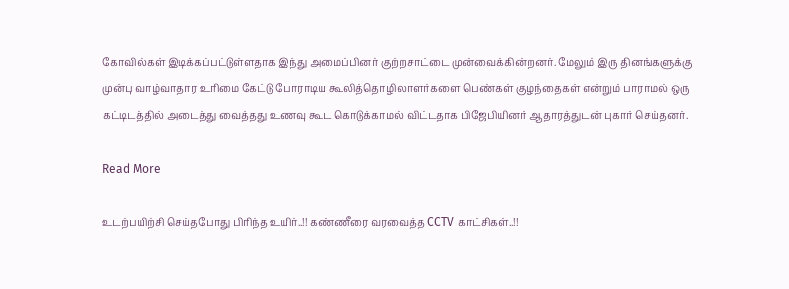கோவில்கள் இடிக்கப்பட்டுள்ளதாக இந்து அமைப்பினர் குற்றசாட்டை முன்வைக்கின்றனர். மேலும் இரு தினங்களுக்கு முன்பு வாழ்வாதார உரிமை கேட்டு போராடிய கூலித்தொழிலாளர்களை பெண்கள் குழந்தைகள் என்றும் பாராமல் ஒரு கட்டிடத்தில் அடைத்து வைத்தது உணவு கூட கொடுக்காமல் விட்டதாக பிஜேபியினர் ஆதாரத்துடன் புகார் செய்தனர்.

Read More

உடற்பயிற்சி செய்தபோது பிரிந்த உயிர்..!! கண்ணீரை வரவைத்த CCTV காட்சிகள்..!!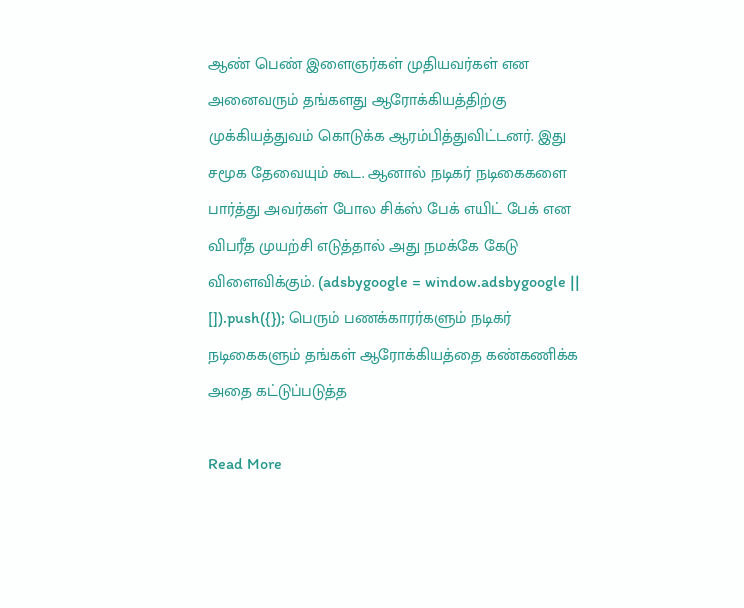ஆண் பெண் இளைஞர்கள் முதியவர்கள் என அனைவரும் தங்களது ஆரோக்கியத்திற்கு முக்கியத்துவம் கொடுக்க ஆரம்பித்துவிட்டனர். இது சமூக தேவையும் கூட. ஆனால் நடிகர் நடிகைகளை பார்த்து அவர்கள் போல சிக்ஸ் பேக் எயிட் பேக் என விபரீத முயற்சி எடுத்தால் அது நமக்கே கேடு விளைவிக்கும். (adsbygoogle = window.adsbygoogle || []).push({}); பெரும் பணக்காரர்களும் நடிகர் நடிகைகளும் தங்கள் ஆரோக்கியத்தை கண்கணிக்க அதை கட்டுப்படுத்த

Read More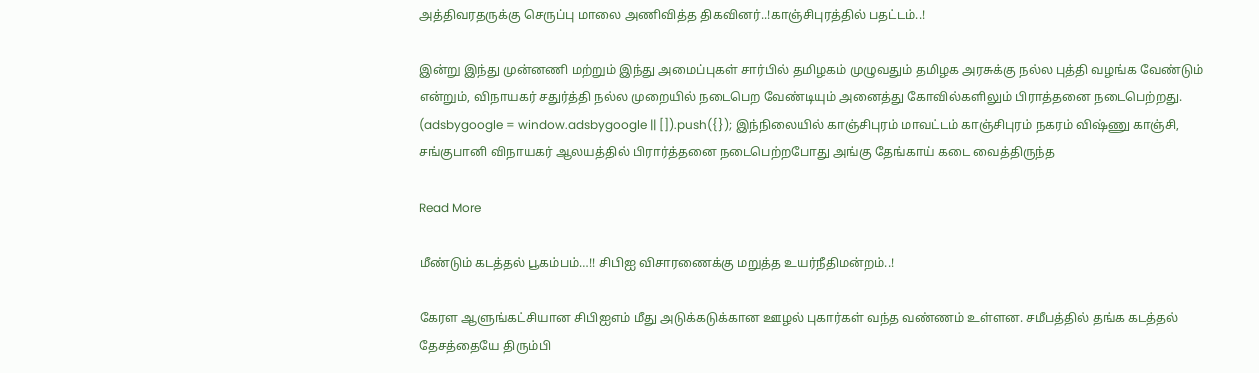அத்திவரதருக்கு செருப்பு மாலை அணிவித்த திகவினர்..!காஞ்சிபுரத்தில் பதட்டம்..!

இன்று இந்து முன்னணி மற்றும் இந்து அமைப்புகள் சார்பில் தமிழகம் முழுவதும் தமிழக அரசுக்கு நல்ல புத்தி வழங்க வேண்டும் என்றும், விநாயகர் சதுர்த்தி நல்ல முறையில் நடைபெற வேண்டியும் அனைத்து கோவில்களிலும் பிராத்தனை நடைபெற்றது. (adsbygoogle = window.adsbygoogle || []).push({}); இந்நிலையில் காஞ்சிபுரம் மாவட்டம் காஞ்சிபுரம் நகரம் விஷ்ணு காஞ்சி, சங்குபானி விநாயகர் ஆலயத்தில் பிரார்த்தனை நடைபெற்றபோது அங்கு தேங்காய் கடை வைத்திருந்த

Read More

மீண்டும் கடத்தல் பூகம்பம்…!! சிபிஐ விசாரணைக்கு மறுத்த உயர்நீதிமன்றம்..!

கேரள ஆளுங்கட்சியான சிபிஐஎம் மீது அடுக்கடுக்கான ஊழல் புகார்கள் வந்த வண்ணம் உள்ளன. சமீபத்தில் தங்க கடத்தல் தேசத்தையே திரும்பி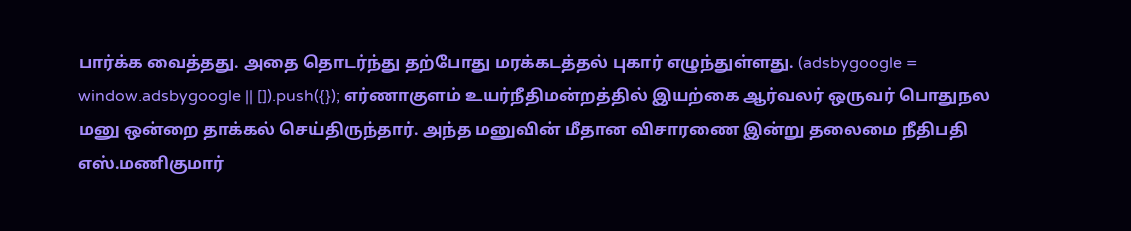பார்க்க வைத்தது. அதை தொடர்ந்து தற்போது மரக்கடத்தல் புகார் எழுந்துள்ளது. (adsbygoogle = window.adsbygoogle || []).push({}); எர்ணாகுளம் உயர்நீதிமன்றத்தில் இயற்கை ஆர்வலர் ஒருவர் பொதுநல மனு ஒன்றை தாக்கல் செய்திருந்தார். அந்த மனுவின் மீதான விசாரணை இன்று தலைமை நீதிபதி எஸ்.மணிகுமார்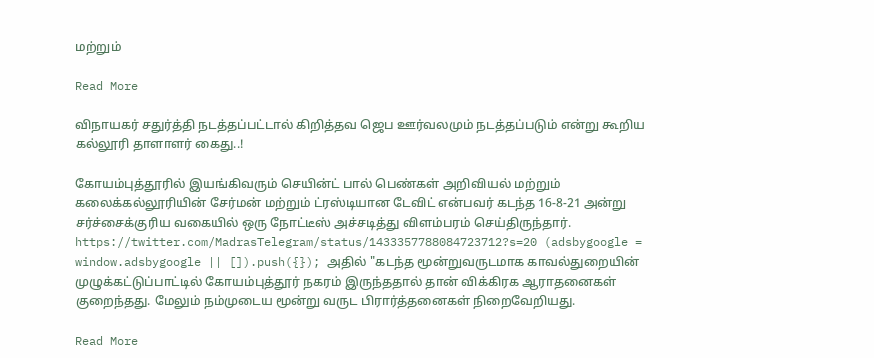மற்றும்

Read More

விநாயகர் சதுர்த்தி நடத்தப்பட்டால் கிறித்தவ ஜெப ஊர்வலமும் நடத்தப்படும் என்று கூறிய கல்லூரி தாளாளர் கைது..!

கோயம்புத்தூரில் இயங்கிவரும் செயின்ட் பால் பெண்கள் அறிவியல் மற்றும் கலைக்கல்லூரியின் சேர்மன் மற்றும் ட்ரஸ்டியான டேவிட் என்பவர் கடந்த 16-8-21 அன்று சர்ச்சைக்குரிய வகையில் ஒரு நோட்டீஸ் அச்சடித்து விளம்பரம் செய்திருந்தார். https://twitter.com/MadrasTelegram/status/1433357788084723712?s=20 (adsbygoogle = window.adsbygoogle || []).push({}); அதில் "கடந்த மூன்றுவருடமாக காவல்துறையின் முழுக்கட்டுப்பாட்டில் கோயம்புத்தூர் நகரம் இருந்ததால் தான் விக்கிரக ஆராதனைகள் குறைந்தது. மேலும் நம்முடைய மூன்று வருட பிரார்த்தனைகள் நிறைவேறியது.

Read More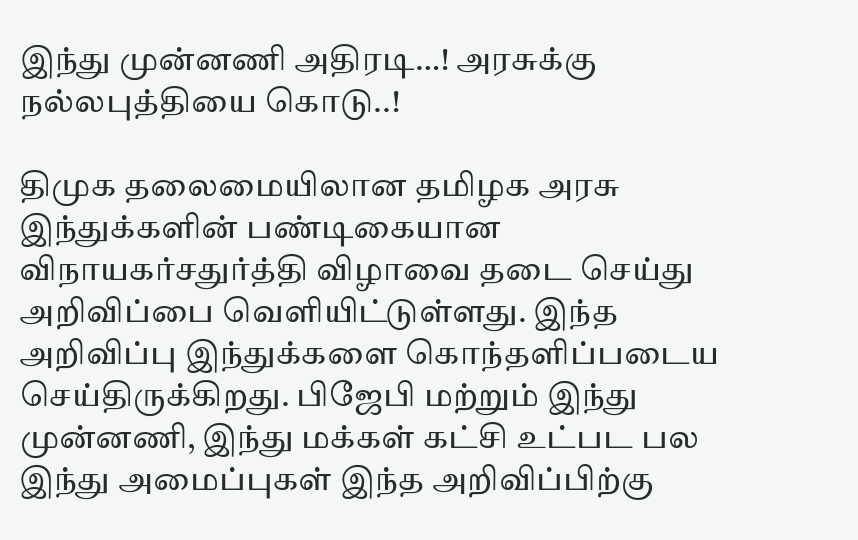இந்து முன்னணி அதிரடி…! அரசுக்கு நல்லபுத்தியை கொடு..!

திமுக தலைமையிலான தமிழக அரசு இந்துக்களின் பண்டிகையான விநாயகர்சதுர்த்தி விழாவை தடை செய்து அறிவிப்பை வெளியிட்டுள்ளது. இந்த அறிவிப்பு இந்துக்களை கொந்தளிப்படைய செய்திருக்கிறது. பிஜேபி மற்றும் இந்து முன்னணி, இந்து மக்கள் கட்சி உட்பட பல இந்து அமைப்புகள் இந்த அறிவிப்பிற்கு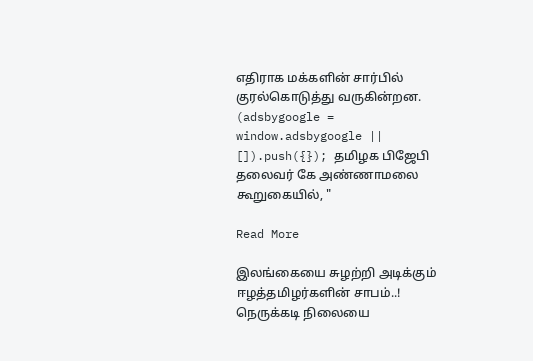எதிராக மக்களின் சார்பில் குரல்கொடுத்து வருகின்றன. (adsbygoogle = window.adsbygoogle || []).push({}); தமிழக பிஜேபி தலைவர் கே அண்ணாமலை கூறுகையில், "

Read More

இலங்கையை சுழற்றி அடிக்கும் ஈழத்தமிழர்களின் சாபம்..! நெருக்கடி நிலையை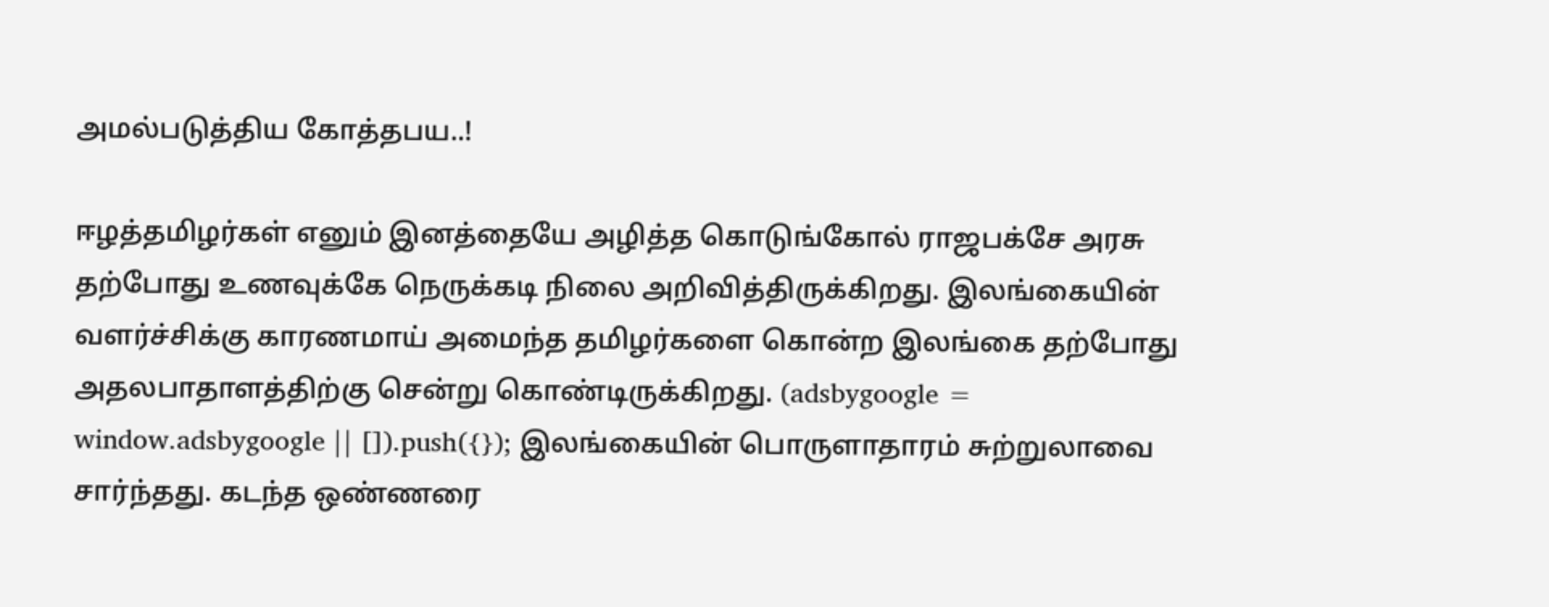அமல்படுத்திய கோத்தபய..!

ஈழத்தமிழர்கள் எனும் இனத்தையே அழித்த கொடுங்கோல் ராஜபக்சே அரசு தற்போது உணவுக்கே நெருக்கடி நிலை அறிவித்திருக்கிறது. இலங்கையின் வளர்ச்சிக்கு காரணமாய் அமைந்த தமிழர்களை கொன்ற இலங்கை தற்போது அதலபாதாளத்திற்கு சென்று கொண்டிருக்கிறது. (adsbygoogle = window.adsbygoogle || []).push({}); இலங்கையின் பொருளாதாரம் சுற்றுலாவை சார்ந்தது. கடந்த ஒண்ணரை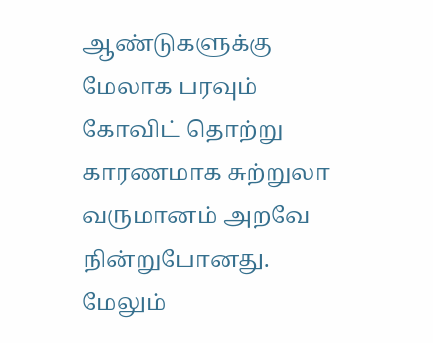ஆண்டுகளுக்கு மேலாக பரவும் கோவிட் தொற்று காரணமாக சுற்றுலா வருமானம் அறவே நின்றுபோனது. மேலும்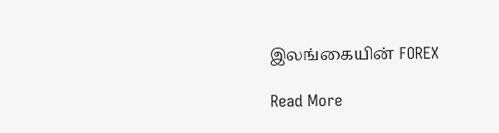இலங்கையின் FOREX

Read More